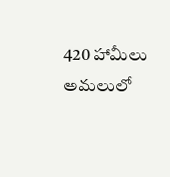420 హామీలు అమలులో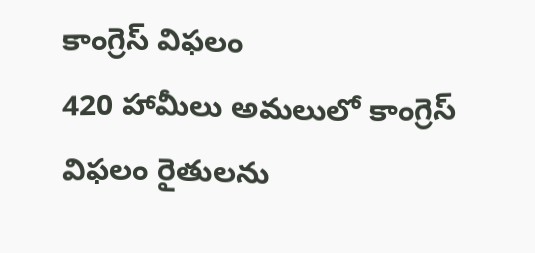కాంగ్రెస్ విఫలం
420 హామీలు అమలులో కాంగ్రెస్ విఫలం రైతులను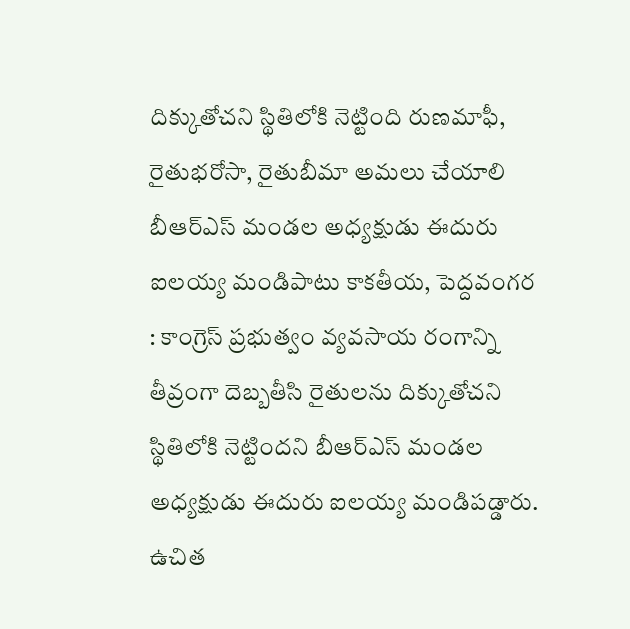దిక్కుతోచని స్థితిలోకి నెట్టింది రుణమాఫీ, రైతుభరోసా, రైతుబీమా అమలు చేయాలి బీఆర్ఎస్ మండల అధ్యక్షుడు ఈదురు ఐలయ్య మండిపాటు కాకతీయ, పెద్దవంగర : కాంగ్రెస్ ప్రభుత్వం వ్యవసాయ రంగాన్ని తీవ్రంగా దెబ్బతీసి రైతులను దిక్కుతోచని స్థితిలోకి నెట్టిందని బీఆర్ఎస్ మండల అధ్యక్షుడు ఈదురు ఐలయ్య మండిపడ్డారు. ఉచిత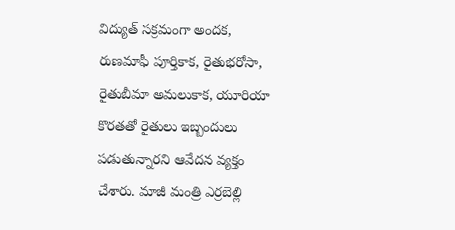విద్యుత్ సక్రమంగా అందక, రుణమాఫీ పూర్తికాక, రైతుభరోసా, రైతుబీమా అమలుకాక, యూరియా కొరతతో రైతులు ఇబ్బందులు పడుతున్నారని ఆవేదన వ్యక్తం చేశారు. మాజీ మంత్రి ఎర్రబెల్లి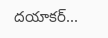దయాకర్...